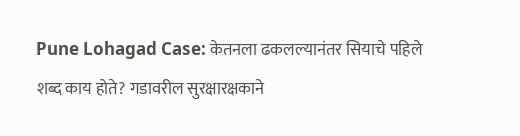Pune Lohagad Case: केतनला ढकलल्यानंतर सियाचे पहिले शब्द काय होते? गडावरील सुरक्षारक्षकाने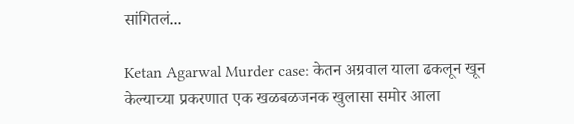सांगितलं...

Ketan Agarwal Murder case: केतन अग्रवाल याला ढकलून खून केल्याच्या प्रकरणात एक खळबळजनक खुलासा समोर आला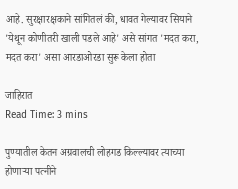आहे. सुरक्षारक्षकाने सांगितलं की, धावत गेल्यावर सियाने 'येथून कोणीतरी खाली पडले आहे' असे सांगत 'मदत करा, मदत करा' असा आरडाओरडा सुरू केला होता

जाहिरात
Read Time: 3 mins

पुण्यातील केतन अग्रवालची लोहगड किल्ल्यावर त्याच्या होणाऱ्या पत्नीने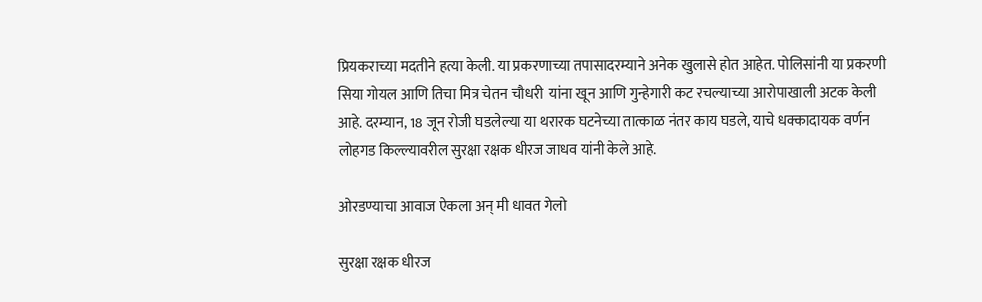प्रियकराच्या मदतीने हत्या केली. या प्रकरणाच्या तपासादरम्याने अनेक खुलासे होत आहेत. पोलिसांनी या प्रकरणी सिया गोयल आणि तिचा मित्र चेतन चौधरी  यांना खून आणि गुन्हेगारी कट रचल्याच्या आरोपाखाली अटक केली आहे. दरम्यान, 18 जून रोजी घडलेल्या या थरारक घटनेच्या तात्काळ नंतर काय घडले, याचे धक्कादायक वर्णन लोहगड किल्ल्यावरील सुरक्षा रक्षक धीरज जाधव यांनी केले आहे.

ओरडण्याचा आवाज ऐकला अन् मी धावत गेलो

सुरक्षा रक्षक धीरज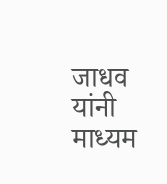जाधव यांनी माध्यम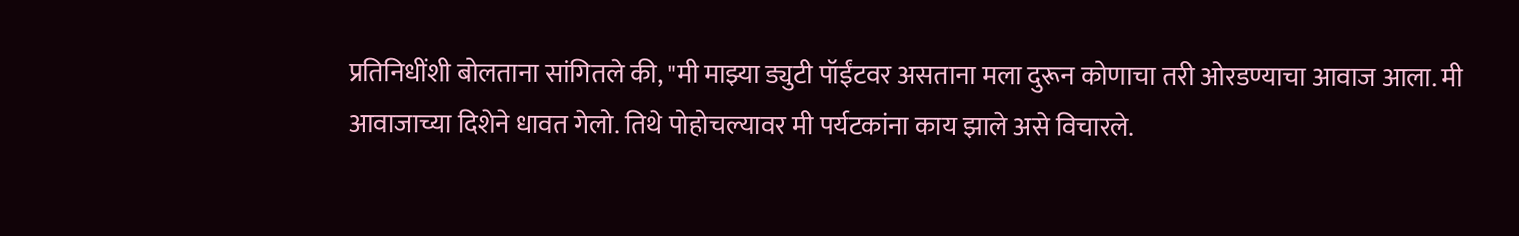प्रतिनिधींशी बोलताना सांगितले की, "मी माझ्या ड्युटी पॉईंटवर असताना मला दुरून कोणाचा तरी ओरडण्याचा आवाज आला. मी आवाजाच्या दिशेने धावत गेलो. तिथे पोहोचल्यावर मी पर्यटकांना काय झाले असे विचारले.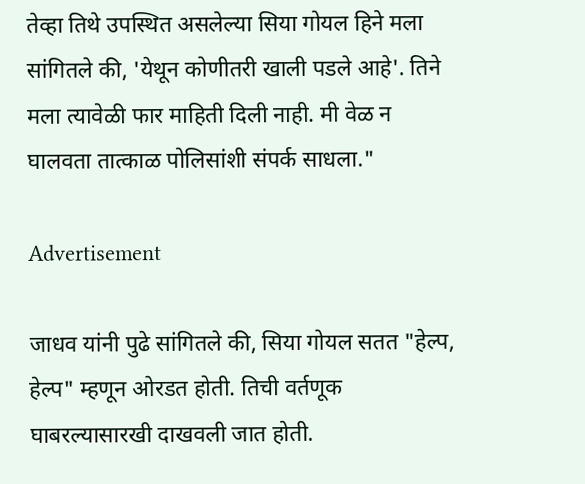तेव्हा तिथे उपस्थित असलेल्या सिया गोयल हिने मला सांगितले की, 'येथून कोणीतरी खाली पडले आहे'. तिने मला त्यावेळी फार माहिती दिली नाही. मी वेळ न घालवता तात्काळ पोलिसांशी संपर्क साधला."

Advertisement

जाधव यांनी पुढे सांगितले की, सिया गोयल सतत "हेल्प, हेल्प" म्हणून ओरडत होती. तिची वर्तणूक घाबरल्यासारखी दाखवली जात होती.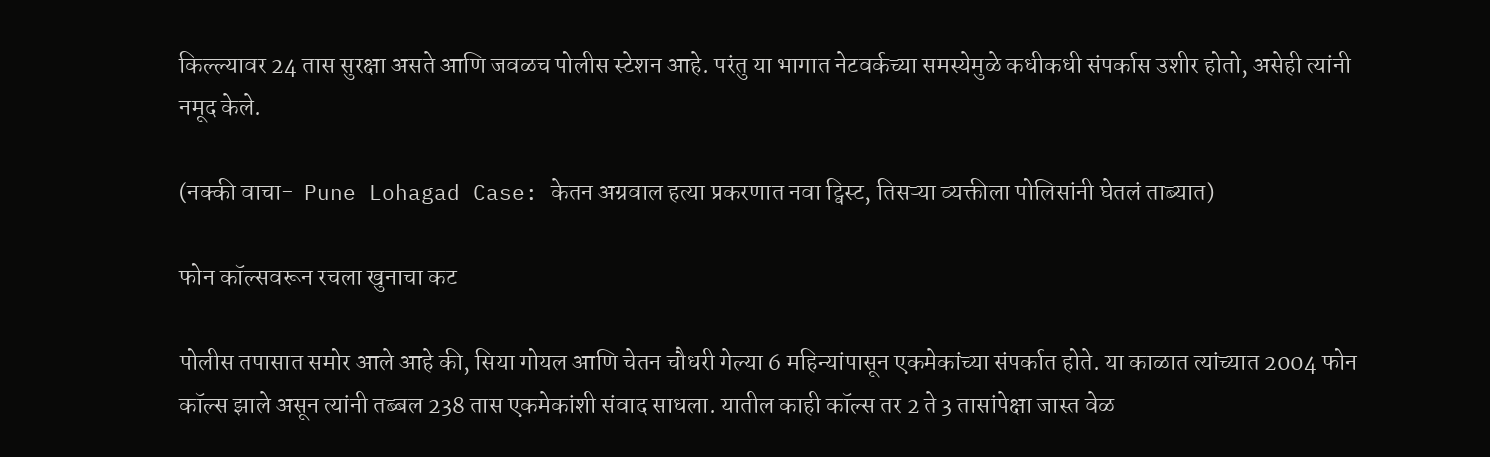किल्ल्यावर 24 तास सुरक्षा असते आणि जवळच पोलीस स्टेशन आहे. परंतु या भागात नेटवर्कच्या समस्येमुळे कधीकधी संपर्कास उशीर होतो, असेही त्यांनी नमूद केले.

(नक्की वाचा-  Pune Lohagad Case: केतन अग्रवाल हत्या प्रकरणात नवा ट्विस्ट, तिसऱ्या व्यक्तीला पोलिसांनी घेतलं ताब्यात)

फोन कॉल्सवरून रचला खुनाचा कट

पोलीस तपासात समोर आले आहे की, सिया गोयल आणि चेतन चौधरी गेल्या 6 महिन्यांपासून एकमेकांच्या संपर्कात होते. या काळात त्यांच्यात 2004 फोन कॉल्स झाले असून त्यांनी तब्बल 238 तास एकमेकांशी संवाद साधला. यातील काही कॉल्स तर 2 ते 3 तासांपेक्षा जास्त वेळ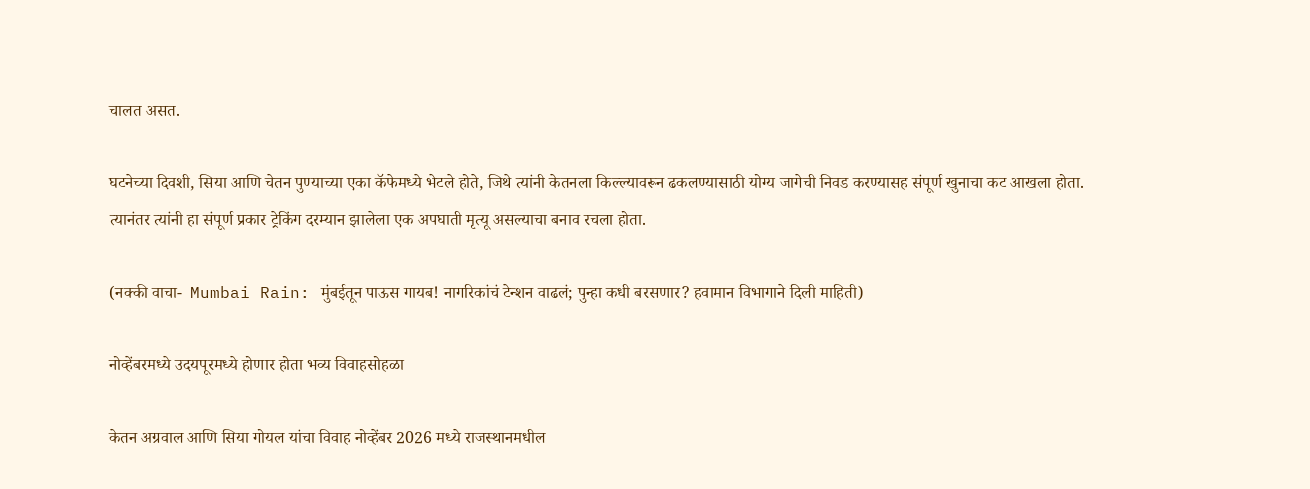चालत असत.

घटनेच्या दिवशी, सिया आणि चेतन पुण्याच्या एका कॅफेमध्ये भेटले होते, जिथे त्यांनी केतनला किल्ल्यावरून ढकलण्यासाठी योग्य जागेची निवड करण्यासह संपूर्ण खुनाचा कट आखला होता. त्यानंतर त्यांनी हा संपूर्ण प्रकार ट्रेकिंग दरम्यान झालेला एक अपघाती मृत्यू असल्याचा बनाव रचला होता.

(नक्की वाचा-  Mumbai Rain: मुंबईतून पाऊस गायब! नागरिकांचं टेन्शन वाढलं; पुन्हा कधी बरसणार? हवामान विभागाने दिली माहिती)

नोव्हेंबरमध्ये उदयपूरमध्ये होणार होता भव्य विवाहसोहळा

केतन अग्रवाल आणि सिया गोयल यांचा विवाह नोव्हेंबर 2026 मध्ये राजस्थानमधील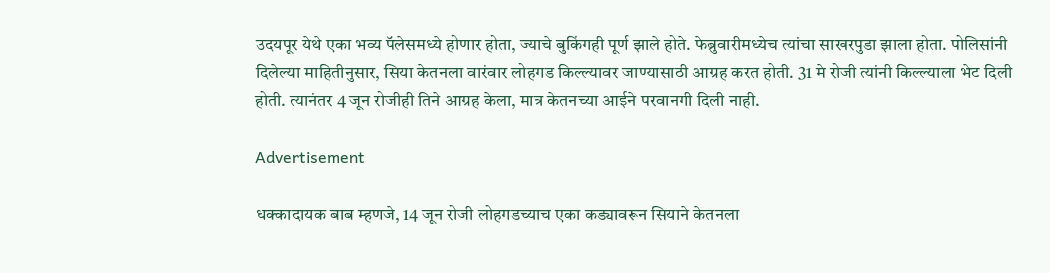उदयपूर येथे एका भव्य पॅलेसमध्ये होणार होता, ज्याचे बुकिंगही पूर्ण झाले होते. फेब्रुवारीमध्येच त्यांचा साखरपुडा झाला होता. पोलिसांनी दिलेल्या माहितीनुसार, सिया केतनला वारंवार लोहगड किल्ल्यावर जाण्यासाठी आग्रह करत होती. 31 मे रोजी त्यांनी किल्ल्याला भेट दिली होती. त्यानंतर 4 जून रोजीही तिने आग्रह केला, मात्र केतनच्या आईने परवानगी दिली नाही.

Advertisement

धक्कादायक बाब म्हणजे, 14 जून रोजी लोहगडच्याच एका कड्यावरून सियाने केतनला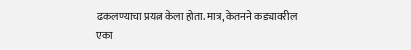ढकलण्याचा प्रयत्न केला होता. मात्र, केतनने कड्यावरील एका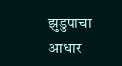झुडुपाचा आधार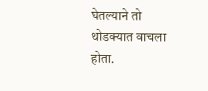घेतल्याने तो थोडक्यात वाचला होता.